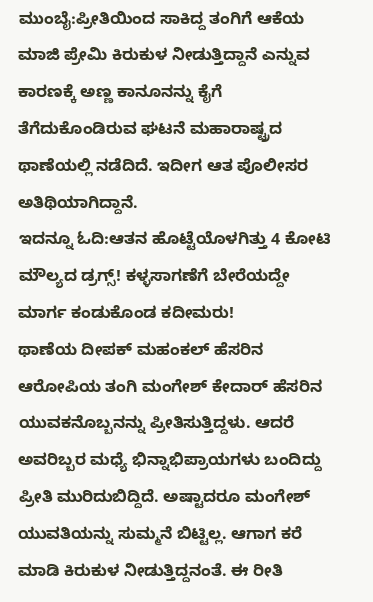ಮುಂಬೈ:ಪ್ರೀತಿಯಿಂದ ಸಾಕಿದ್ದ ತಂಗಿಗೆ ಆಕೆಯ ಮಾಜಿ ಪ್ರೇಮಿ ಕಿರುಕುಳ ನೀಡುತ್ತಿದ್ದಾನೆ ಎನ್ನುವ ಕಾರಣಕ್ಕೆ ಅಣ್ಣ ಕಾನೂನನ್ನು ಕೈಗೆ ತೆಗೆದುಕೊಂಡಿರುವ ಘಟನೆ ಮಹಾರಾಷ್ಟ್ರದ ಥಾಣೆಯಲ್ಲಿ ನಡೆದಿದೆ. ಇದೀಗ ಆತ ಪೊಲೀಸರ ಅತಿಥಿಯಾಗಿದ್ದಾನೆ.
ಇದನ್ನೂ ಓದಿ:ಆತನ ಹೊಟ್ಟೆಯೊಳಗಿತ್ತು 4 ಕೋಟಿ ಮೌಲ್ಯದ ಡ್ರಗ್ಸ್! ಕಳ್ಳಸಾಗಣೆಗೆ ಬೇರೆಯದ್ದೇ ಮಾರ್ಗ ಕಂಡುಕೊಂಡ ಕದೀಮರು!
ಥಾಣೆಯ ದೀಪಕ್ ಮಹಂಕಲ್ ಹೆಸರಿನ ಆರೋಪಿಯ ತಂಗಿ ಮಂಗೇಶ್ ಕೇದಾರ್ ಹೆಸರಿನ ಯುವಕನೊಬ್ಬನನ್ನು ಪ್ರೀತಿಸುತ್ತಿದ್ದಳು. ಆದರೆ ಅವರಿಬ್ಬರ ಮಧ್ಯೆ ಭಿನ್ನಾಭಿಪ್ರಾಯಗಳು ಬಂದಿದ್ದು ಪ್ರೀತಿ ಮುರಿದುಬಿದ್ದಿದೆ. ಅಷ್ಟಾದರೂ ಮಂಗೇಶ್ ಯುವತಿಯನ್ನು ಸುಮ್ಮನೆ ಬಿಟ್ಟಿಲ್ಲ. ಆಗಾಗ ಕರೆ ಮಾಡಿ ಕಿರುಕುಳ ನೀಡುತ್ತಿದ್ದನಂತೆ. ಈ ರೀತಿ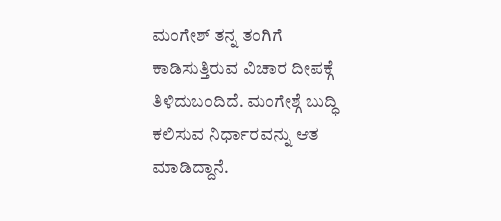ಮಂಗೇಶ್ ತನ್ನ ತಂಗಿಗೆ ಕಾಡಿಸುತ್ತಿರುವ ವಿಚಾರ ದೀಪಕ್ಗೆ ತಿಳಿದುಬಂದಿದೆ. ಮಂಗೇಶ್ಗೆ ಬುದ್ಧಿ ಕಲಿಸುವ ನಿರ್ಧಾರವನ್ನು ಆತ ಮಾಡಿದ್ದಾನೆ.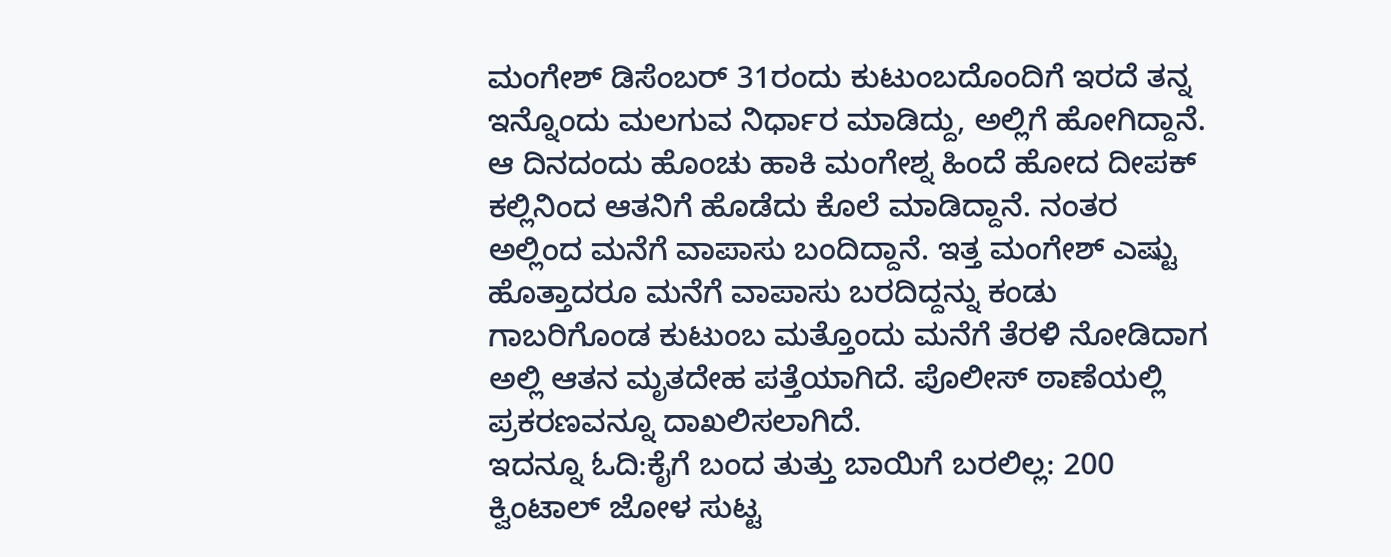ಮಂಗೇಶ್ ಡಿಸೆಂಬರ್ 31ರಂದು ಕುಟುಂಬದೊಂದಿಗೆ ಇರದೆ ತನ್ನ ಇನ್ನೊಂದು ಮಲಗುವ ನಿರ್ಧಾರ ಮಾಡಿದ್ದು, ಅಲ್ಲಿಗೆ ಹೋಗಿದ್ದಾನೆ. ಆ ದಿನದಂದು ಹೊಂಚು ಹಾಕಿ ಮಂಗೇಶ್ನ ಹಿಂದೆ ಹೋದ ದೀಪಕ್ ಕಲ್ಲಿನಿಂದ ಆತನಿಗೆ ಹೊಡೆದು ಕೊಲೆ ಮಾಡಿದ್ದಾನೆ. ನಂತರ ಅಲ್ಲಿಂದ ಮನೆಗೆ ವಾಪಾಸು ಬಂದಿದ್ದಾನೆ. ಇತ್ತ ಮಂಗೇಶ್ ಎಷ್ಟು ಹೊತ್ತಾದರೂ ಮನೆಗೆ ವಾಪಾಸು ಬರದಿದ್ದನ್ನು ಕಂಡು ಗಾಬರಿಗೊಂಡ ಕುಟುಂಬ ಮತ್ತೊಂದು ಮನೆಗೆ ತೆರಳಿ ನೋಡಿದಾಗ ಅಲ್ಲಿ ಆತನ ಮೃತದೇಹ ಪತ್ತೆಯಾಗಿದೆ. ಪೊಲೀಸ್ ಠಾಣೆಯಲ್ಲಿ ಪ್ರಕರಣವನ್ನೂ ದಾಖಲಿಸಲಾಗಿದೆ.
ಇದನ್ನೂ ಓದಿ:ಕೈಗೆ ಬಂದ ತುತ್ತು ಬಾಯಿಗೆ ಬರಲಿಲ್ಲ: 200 ಕ್ವಿಂಟಾಲ್ ಜೋಳ ಸುಟ್ಟ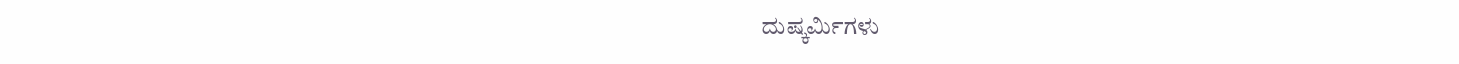ದುಷ್ಕರ್ಮಿಗಳು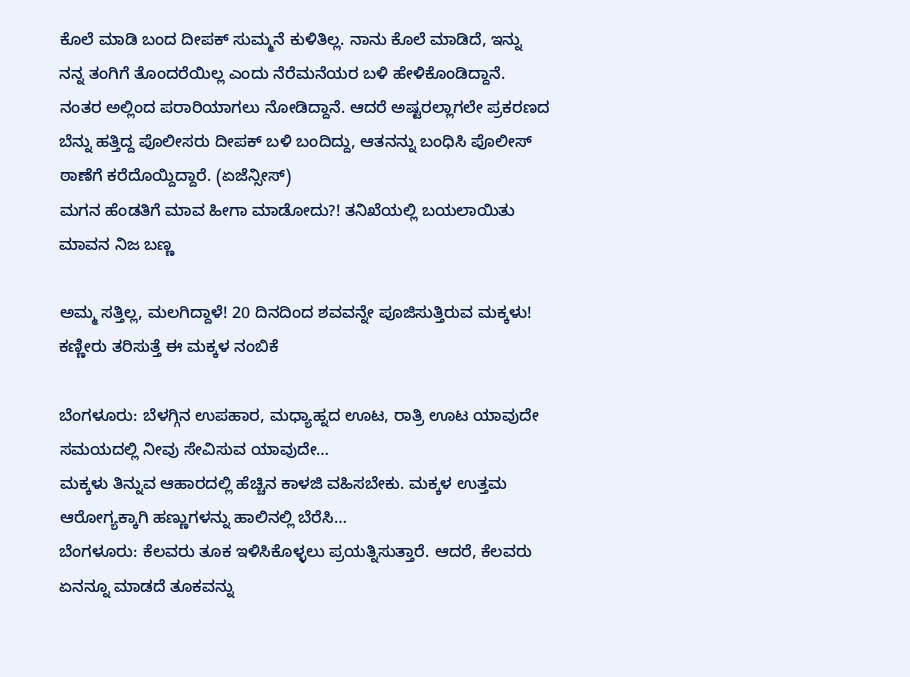ಕೊಲೆ ಮಾಡಿ ಬಂದ ದೀಪಕ್ ಸುಮ್ಮನೆ ಕುಳಿತಿಲ್ಲ. ನಾನು ಕೊಲೆ ಮಾಡಿದೆ, ಇನ್ನು ನನ್ನ ತಂಗಿಗೆ ತೊಂದರೆಯಿಲ್ಲ ಎಂದು ನೆರೆಮನೆಯರ ಬಳಿ ಹೇಳಿಕೊಂಡಿದ್ದಾನೆ. ನಂತರ ಅಲ್ಲಿಂದ ಪರಾರಿಯಾಗಲು ನೋಡಿದ್ದಾನೆ. ಆದರೆ ಅಷ್ಟರಲ್ಲಾಗಲೇ ಪ್ರಕರಣದ ಬೆನ್ನು ಹತ್ತಿದ್ದ ಪೊಲೀಸರು ದೀಪಕ್ ಬಳಿ ಬಂದಿದ್ದು, ಆತನನ್ನು ಬಂಧಿಸಿ ಪೊಲೀಸ್ ಠಾಣೆಗೆ ಕರೆದೊಯ್ದಿದ್ದಾರೆ. (ಏಜೆನ್ಸೀಸ್)
ಮಗನ ಹೆಂಡತಿಗೆ ಮಾವ ಹೀಗಾ ಮಾಡೋದು?! ತನಿಖೆಯಲ್ಲಿ ಬಯಲಾಯಿತು ಮಾವನ ನಿಜ ಬಣ್ಣ

ಅಮ್ಮ ಸತ್ತಿಲ್ಲ, ಮಲಗಿದ್ದಾಳೆ! 20 ದಿನದಿಂದ ಶವವನ್ನೇ ಪೂಜಿಸುತ್ತಿರುವ ಮಕ್ಕಳು! ಕಣ್ಣೀರು ತರಿಸುತ್ತೆ ಈ ಮಕ್ಕಳ ನಂಬಿಕೆ

ಬೆಂಗಳೂರು: ಬೆಳಗ್ಗಿನ ಉಪಹಾರ, ಮಧ್ಯಾಹ್ನದ ಊಟ, ರಾತ್ರಿ ಊಟ ಯಾವುದೇ ಸಮಯದಲ್ಲಿ ನೀವು ಸೇವಿಸುವ ಯಾವುದೇ…
ಮಕ್ಕಳು ತಿನ್ನುವ ಆಹಾರದಲ್ಲಿ ಹೆಚ್ಚಿನ ಕಾಳಜಿ ವಹಿಸಬೇಕು. ಮಕ್ಕಳ ಉತ್ತಮ ಆರೋಗ್ಯಕ್ಕಾಗಿ ಹಣ್ಣುಗಳನ್ನು ಹಾಲಿನಲ್ಲಿ ಬೆರೆಸಿ…
ಬೆಂಗಳೂರು: ಕೆಲವರು ತೂಕ ಇಳಿಸಿಕೊಳ್ಳಲು ಪ್ರಯತ್ನಿಸುತ್ತಾರೆ. ಆದರೆ, ಕೆಲವರು ಏನನ್ನೂ ಮಾಡದೆ ತೂಕವನ್ನು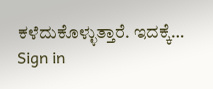ಕಳೆದುಕೊಳ್ಳುತ್ತಾರೆ. ಇದಕ್ಕೆ…
Sign in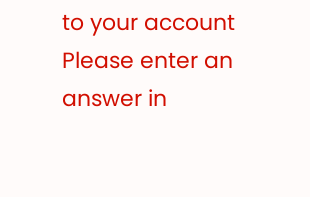to your account
Please enter an answer in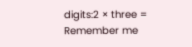digits:2 × three =
Remember me